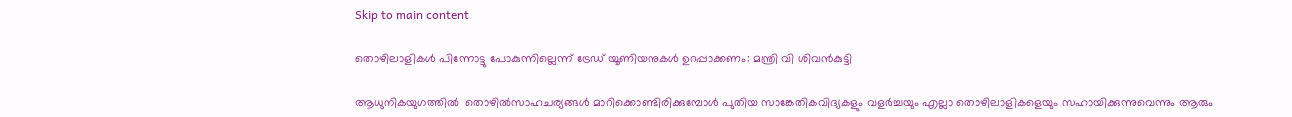Skip to main content

തൊഴിലാളികൾ പിന്നോട്ടു പോകുന്നില്ലെന്ന് ട്രേഡ് യൂണിയനുകൾ ഉറപ്പാക്കണം: മന്ത്രി വി ശിവൻകുട്ടി

ആധുനികയുഗത്തിൽ  തൊഴിൽസാഹചര്യങ്ങൾ മാറിക്കൊണ്ടിരിക്കുമ്പോൾ പുതിയ സാങ്കേതികവിദ്യകളും വളർച്ചയും എല്ലാ തൊഴിലാളികളെയും സഹായിക്കുന്നുവെന്നും ആരും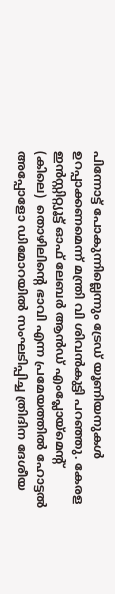പിന്നോട്ട് പോകുന്നില്ലെന്നും ട്രേഡ് യൂണിയനുകൾ ഉറപ്പാക്കണമെന്ന് മന്ത്രി വി ശിവൻകുട്ടി പറഞ്ഞു. കേരള ഇൻസ്റ്റിറ്റ്യൂട്ട് ഓഫ് ലേബർ ആൻഡ് എംപ്ലോയ്‌മെന്റ് (കിലെ)  തൊഴിലിന്റെ ഭാവി എന്ന പ്രമേയത്തിൽ ഹോട്ടൽ അപ്പോളോ ഡിമോറയിൽ സംഘടിപ്പിച്ച ത്രിദിന ദേശീയ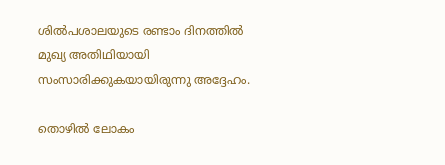ശിൽപശാലയുടെ രണ്ടാം ദിനത്തിൽ മുഖ്യ അതിഥിയായി  സംസാരിക്കുകയായിരുന്നു അദ്ദേഹം.

തൊഴിൽ ലോകം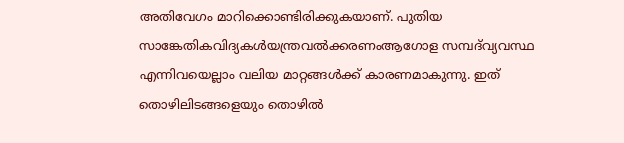അതിവേഗം മാറിക്കൊണ്ടിരിക്കുകയാണ്. പുതിയ സാങ്കേതികവിദ്യകൾയന്ത്രവൽക്കരണംആഗോള സമ്പദ്‌വ്യവസ്ഥ എന്നിവയെല്ലാം വലിയ മാറ്റങ്ങൾക്ക് കാരണമാകുന്നു. ഇത് തൊഴിലിടങ്ങളെയും തൊഴിൽ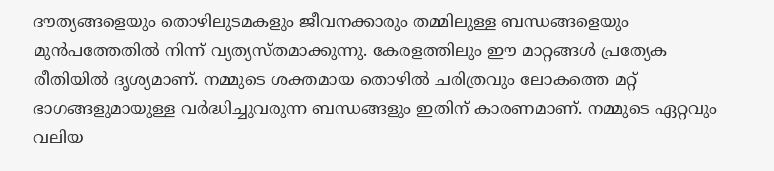ദൗത്യങ്ങളെയും തൊഴിലുടമകളും ജീവനക്കാരും തമ്മിലുള്ള ബന്ധങ്ങളെയും മുൻപത്തേതിൽ നിന്ന് വ്യത്യസ്തമാക്കുന്നു. കേരളത്തിലും ഈ മാറ്റങ്ങൾ പ്രത്യേക രീതിയിൽ ദൃശ്യമാണ്. നമ്മുടെ ശക്തമായ തൊഴിൽ ചരിത്രവും ലോകത്തെ മറ്റ് ഭാഗങ്ങളുമായുള്ള വർദ്ധിച്ചുവരുന്ന ബന്ധങ്ങളും ഇതിന് കാരണമാണ്. നമ്മുടെ ഏറ്റവും വലിയ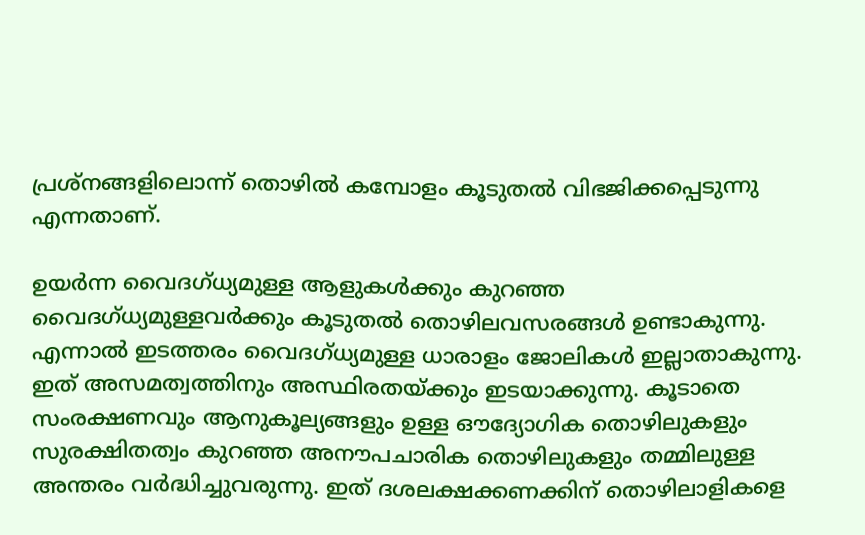പ്രശ്നങ്ങളിലൊന്ന് തൊഴിൽ കമ്പോളം കൂടുതൽ വിഭജിക്കപ്പെടുന്നു എന്നതാണ്.

ഉയർന്ന വൈദഗ്ധ്യമുള്ള ആളുകൾക്കും കുറഞ്ഞ വൈദഗ്ധ്യമുള്ളവർക്കും കൂടുതൽ തൊഴിലവസരങ്ങൾ ഉണ്ടാകുന്നു. എന്നാൽ ഇടത്തരം വൈദഗ്ധ്യമുള്ള ധാരാളം ജോലികൾ ഇല്ലാതാകുന്നു. ഇത് അസമത്വത്തിനും അസ്ഥിരതയ്ക്കും ഇടയാക്കുന്നു. കൂടാതെ സംരക്ഷണവും ആനുകൂല്യങ്ങളും ഉള്ള ഔദ്യോഗിക തൊഴിലുകളും സുരക്ഷിതത്വം കുറഞ്ഞ അനൗപചാരിക തൊഴിലുകളും തമ്മിലുള്ള അന്തരം വർദ്ധിച്ചുവരുന്നു. ഇത് ദശലക്ഷക്കണക്കിന് തൊഴിലാളികളെ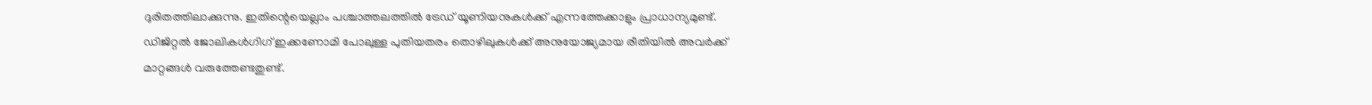ദുരിതത്തിലാക്കുന്നു. ഇതിന്റെയെല്ലാം പശ്ചാത്തലത്തിൽ ട്രേഡ് യൂണിയനുകൾക്ക് എന്നത്തേക്കാളും പ്രാധാന്യമുണ്ട്. ഡിജിറ്റൽ ജോലികൾഗിഗ് ഇക്കണോമി പോലുള്ള പുതിയതരം തൊഴിലുകൾക്ക് അനുയോജ്യമായ രീതിയിൽ അവർക്ക് മാറ്റങ്ങൾ വരുത്തേണ്ടതുണ്ട്.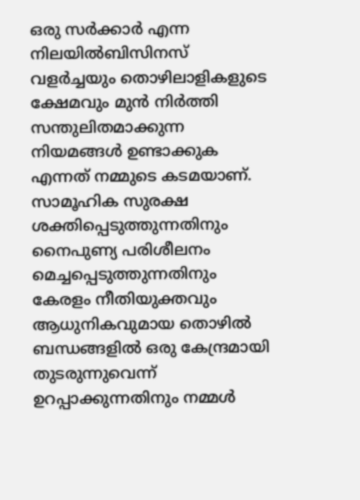ഒരു സർക്കാർ എന്ന നിലയിൽബിസിനസ് വളർച്ചയും തൊഴിലാളികളുടെ ക്ഷേമവും മുൻ നിർത്തി സന്തുലിതമാക്കുന്ന നിയമങ്ങൾ ഉണ്ടാക്കുക എന്നത് നമ്മുടെ കടമയാണ്. സാമൂഹിക സുരക്ഷ ശക്തിപ്പെടുത്തുന്നതിനും നൈപുണ്യ പരിശീലനം മെച്ചപ്പെടുത്തുന്നതിനും കേരളം നീതിയുക്തവും ആധുനികവുമായ തൊഴിൽ ബന്ധങ്ങളിൽ ഒരു കേന്ദ്രമായി തുടരുന്നുവെന്ന് ഉറപ്പാക്കുന്നതിനും നമ്മൾ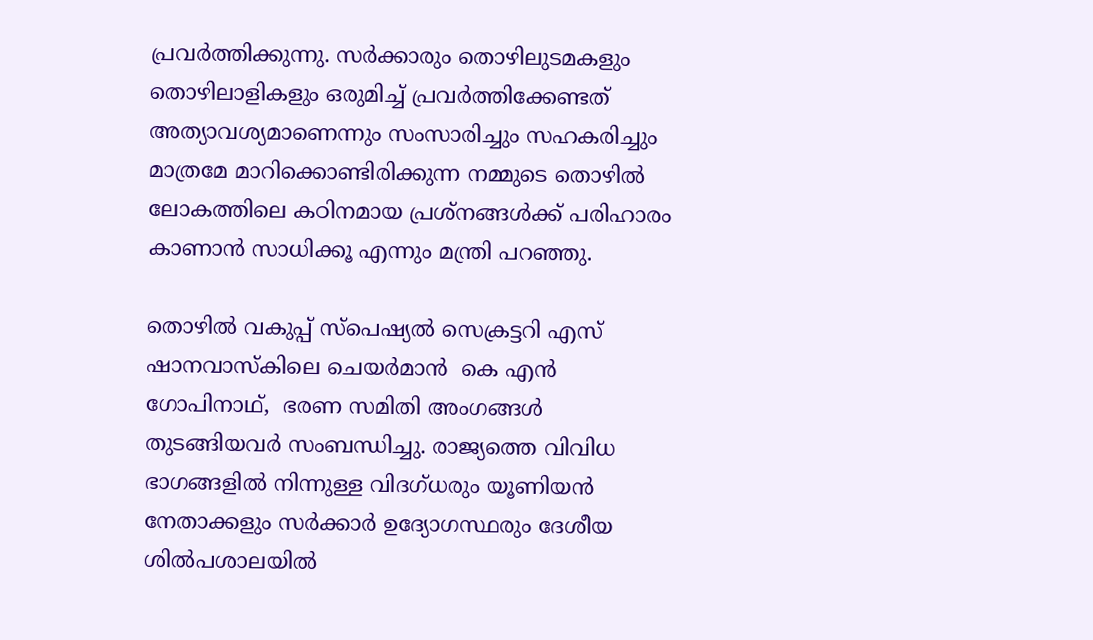പ്രവർത്തിക്കുന്നു. സർക്കാരും തൊഴിലുടമകളും തൊഴിലാളികളും ഒരുമിച്ച് പ്രവർത്തിക്കേണ്ടത് അത്യാവശ്യമാണെന്നും സംസാരിച്ചും സഹകരിച്ചും മാത്രമേ മാറിക്കൊണ്ടിരിക്കുന്ന നമ്മുടെ തൊഴിൽ ലോകത്തിലെ കഠിനമായ പ്രശ്നങ്ങൾക്ക് പരിഹാരം കാണാൻ സാധിക്കൂ എന്നും മന്ത്രി പറഞ്ഞു.

തൊഴിൽ വകുപ്പ് സ്പെഷ്യൽ സെക്രട്ടറി എസ് ഷാനവാസ്കിലെ ചെയർമാൻ  കെ എൻ ഗോപിനാഥ്,  ഭരണ സമിതി അംഗങ്ങൾ തുടങ്ങിയവർ സംബന്ധിച്ചു. രാജ്യത്തെ വിവിധ ഭാഗങ്ങളിൽ നിന്നുള്ള വിദഗ്ധരും യൂണിയൻ നേതാക്കളും സർക്കാർ ഉദ്യോഗസ്ഥരും ദേശീയ ശിൽപശാലയിൽ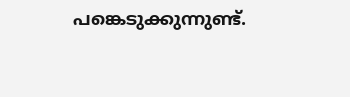പങ്കെടുക്കുന്നുണ്ട്.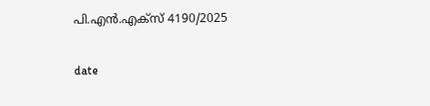പി.എൻ.എക്സ് 4190/2025

date